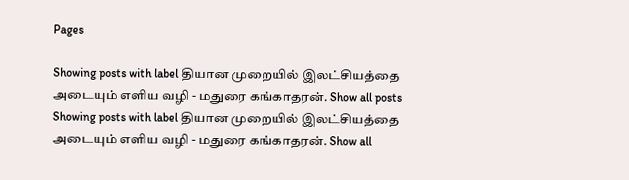Pages

Showing posts with label தியான முறையில் இலட்சியத்தை அடையும் எளிய வழி - மதுரை கங்காதரன். Show all posts
Showing posts with label தியான முறையில் இலட்சியத்தை அடையும் எளிய வழி - மதுரை கங்காதரன். Show all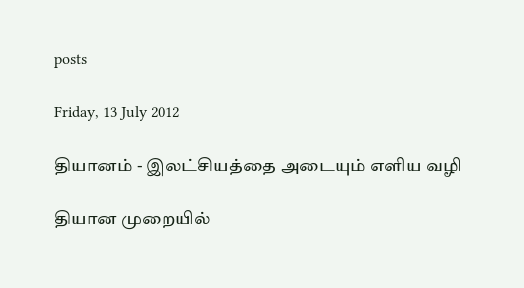posts

Friday, 13 July 2012

தியானம் - இலட்சியத்தை அடையும் எளிய வழி

தியான முறையில்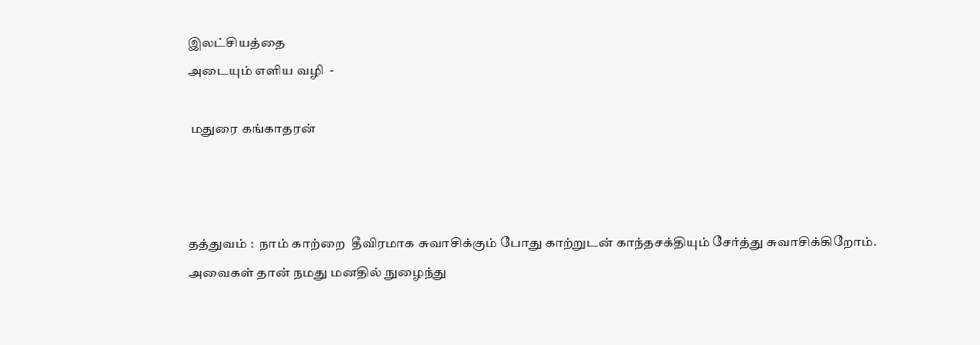இலட்சியத்தை
அடையும் எளிய வழி  -

 மதுரை கங்காதரன்



தத்துவம் :  நாம் காற்றை  தீவிரமாக சுவாசிக்கும் போது காற்றுடன் காந்தசக்தியும் சேர்த்து சுவாசிக்கிறோம். அவைகள் தான் நமது மனதில் நுழைந்து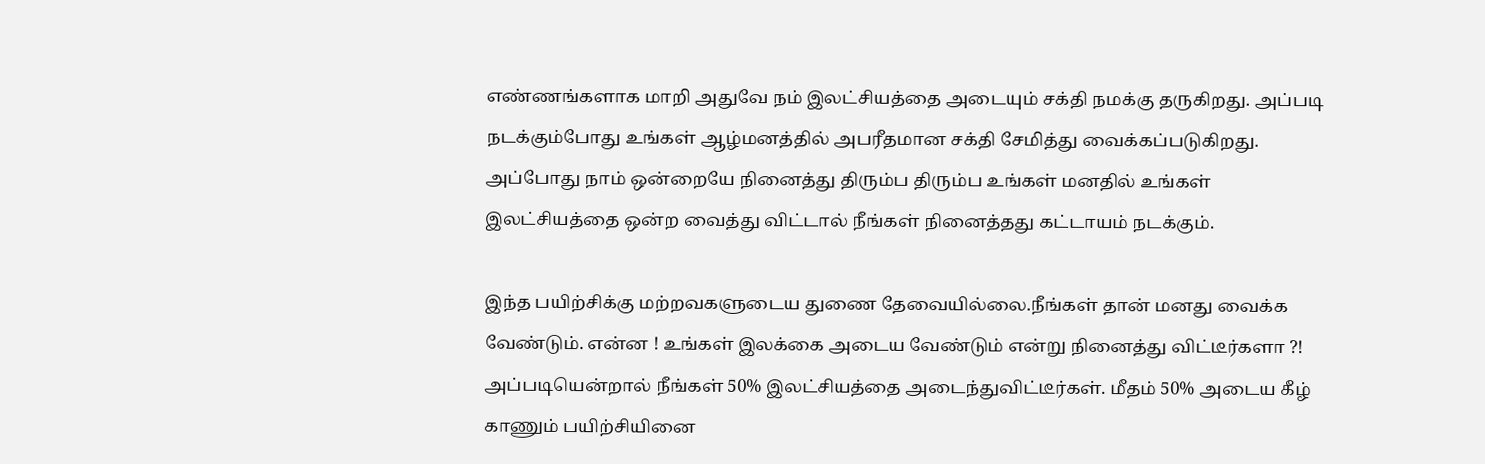எண்ணங்களாக மாறி அதுவே நம் இலட்சியத்தை அடையும் சக்தி நமக்கு தருகிறது. அப்படி நடக்கும்போது உங்கள் ஆழ்மனத்தில் அபரீதமான சக்தி சேமித்து வைக்கப்படுகிறது. அப்போது நாம் ஒன்றையே நினைத்து திரும்ப திரும்ப உங்கள் மனதில் உங்கள் இலட்சியத்தை ஒன்ற வைத்து விட்டால் நீங்கள் நினைத்தது கட்டாயம் நடக்கும்.

இந்த பயிற்சிக்கு மற்றவகளுடைய துணை தேவையில்லை.நீங்கள் தான் மனது வைக்க வேண்டும். என்ன ! உங்கள் இலக்கை அடைய வேண்டும் என்று நினைத்து விட்டீர்களா ?! அப்படியென்றால் நீங்கள் 50% இலட்சியத்தை அடைந்துவிட்டீர்கள். மீதம் 50% அடைய கீழ் காணும் பயிற்சியினை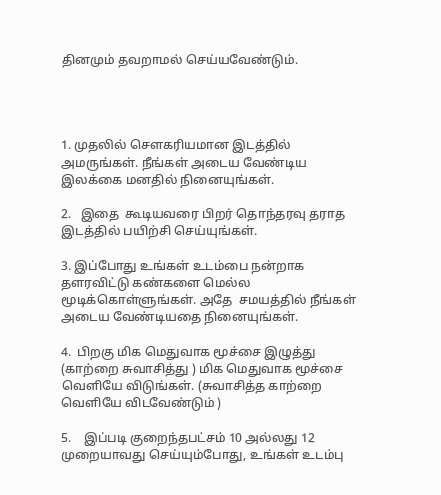தினமும் தவறாமல் செய்யவேண்டும்.




1. முதலில் சௌகரியமான இடத்தில் அமருங்கள். நீங்கள் அடைய வேண்டிய இலக்கை மனதில் நினையுங்கள்.

2.   இதை  கூடியவரை பிறர் தொந்தரவு தராத இடத்தில் பயிற்சி செய்யுங்கள்.

3. இப்போது உங்கள் உடம்பை நன்றாக தளரவிட்டு கண்களை மெல்ல மூடிக்கொள்ளுங்கள். அதே  சமயத்தில் நீங்கள் அடைய வேண்டியதை நினையுங்கள்.

4.  பிறகு மிக மெதுவாக மூச்சை இழுத்து (காற்றை சுவாசித்து ) மிக மெதுவாக மூச்சை வெளியே விடுங்கள். (சுவாசித்த காற்றை  வெளியே விடவேண்டும் )

5.    இப்படி குறைந்தபட்சம் 10 அல்லது 12 முறையாவது செய்யும்போது, உங்கள் உடம்பு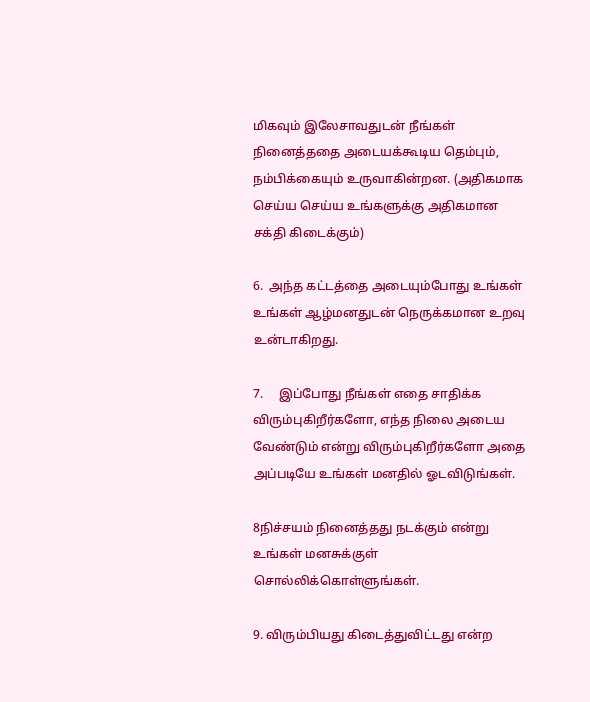மிகவும் இலேசாவதுடன் நீங்கள் நினைத்ததை அடையக்கூடிய தெம்பும், நம்பிக்கையும் உருவாகின்றன. (அதிகமாக செய்ய செய்ய உங்களுக்கு அதிகமான சக்தி கிடைக்கும்)

6.  அந்த கட்டத்தை அடையும்போது உங்கள் உங்கள் ஆழ்மனதுடன் நெருக்கமான உறவு உன்டாகிறது.

7.     இப்போது நீங்கள் எதை சாதிக்க விரும்புகிறீர்களோ, எந்த நிலை அடைய வேண்டும் என்று விரும்புகிறீர்களோ அதை அப்படியே உங்கள் மனதில் ஓடவிடுங்கள்.

8நிச்சயம் நினைத்தது நடக்கும் என்று உங்கள் மனசுக்குள் சொல்லிக்கொள்ளுங்கள்.

9. விரும்பியது கிடைத்துவிட்டது என்ற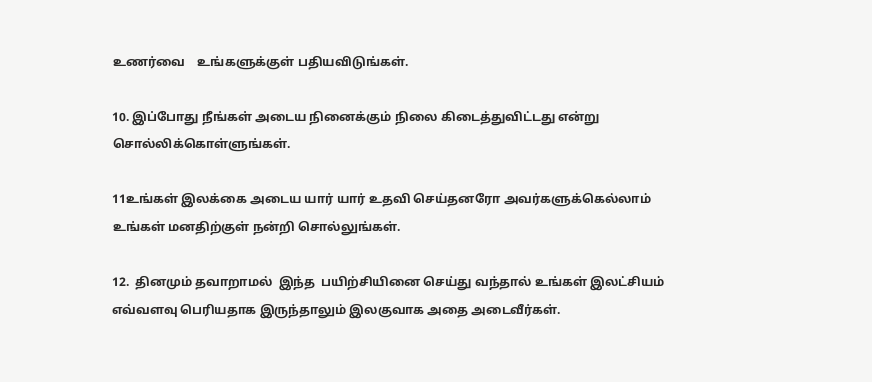உணர்வை    உங்களுக்குள் பதியவிடுங்கள்.

10. இப்போது நீங்கள் அடைய நினைக்கும் நிலை கிடைத்துவிட்டது என்று சொல்லிக்கொள்ளுங்கள்.

11உங்கள் இலக்கை அடைய யார் யார் உதவி செய்தனரோ அவர்களுக்கெல்லாம் உங்கள் மனதிற்குள் நன்றி சொல்லுங்கள்.

12.  தினமும் தவாறாமல்  இந்த  பயிற்சியினை செய்து வந்தால் உங்கள் இலட்சியம் எவ்வளவு பெரியதாக இருந்தாலும் இலகுவாக அதை அடைவீர்கள்.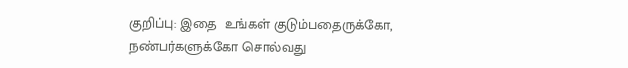குறிப்பு: இதை  உங்கள் குடும்பதைருக்கோ, நண்பர்களுக்கோ சொல்வது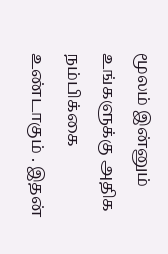மூலம் இன்னும் உங்களுக்கு அதிக நம்பிக்கை உண்டாகும் . இதன்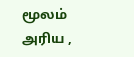மூலம் அரிய ,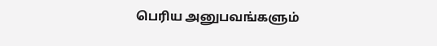பெரிய அனுபவங்களும்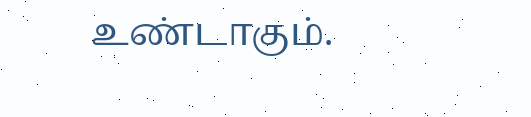உண்டாகும்.